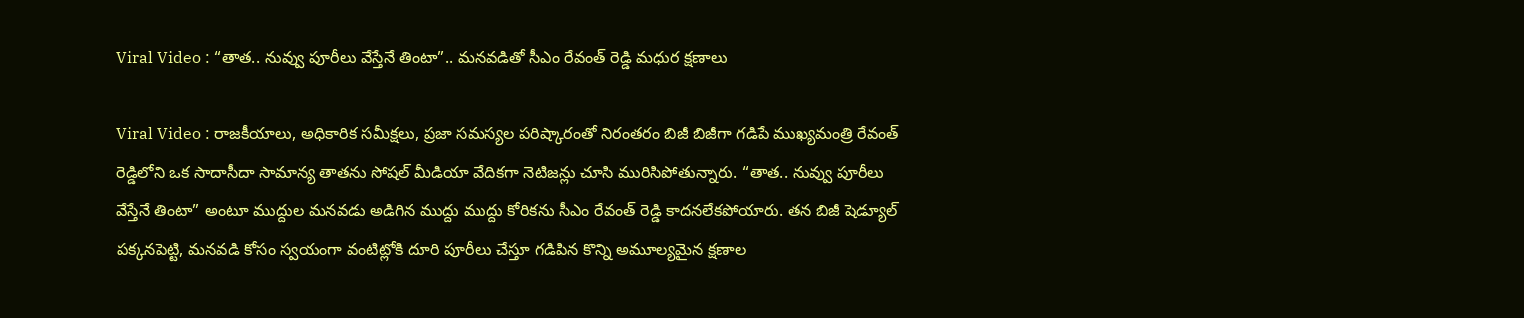Viral Video : “తాత.. నువ్వు పూరీలు వేస్తేనే తింటా”.. మనవడితో సీఎం రేవంత్ రెడ్డి మధుర క్షణాలు

Viral Video : రాజకీయాలు, అధికారిక సమీక్షలు, ప్రజా సమస్యల పరిష్కారంతో నిరంతరం బిజీ బిజీగా గడిపే ముఖ్యమంత్రి రేవంత్ రెడ్డిలోని ఒక సాదాసీదా సామాన్య తాతను సోషల్ మీడియా వేదికగా నెటిజన్లు చూసి మురిసిపోతున్నారు. “తాత.. నువ్వు పూరీలు వేస్తేనే తింటా” అంటూ ముద్దుల మనవడు అడిగిన ముద్దు ముద్దు కోరికను సీఎం రేవంత్ రెడ్డి కాదనలేకపోయారు. తన బిజీ షెడ్యూల్ పక్కనపెట్టి, మనవడి కోసం స్వయంగా వంటిట్లోకి దూరి పూరీలు చేస్తూ గడిపిన కొన్ని అమూల్యమైన క్షణాల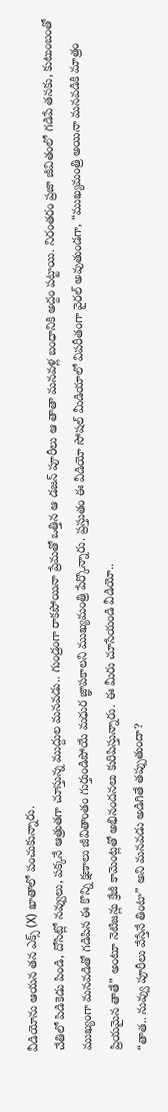వీడియోను ఆయన తన ఎక్స్ (X) ఖాతాలో పంచుకున్నారు.
చేతిలో పిడికెడు పిండి, దోసిట్లో నవ్వులు, పక్కనే ఆత్రుతగా చూస్తున్న ముద్దుల మనవడు.. గుండ్రంగా రాకపోయినా ప్రేమతో ఒత్తిన ఆ డజన్ పూరీలు ఆ తాతా మనవళ్ల బంధానికి అద్దం పట్టాయి. నిరంతరం ప్రజా జీవితంలో గడిపే తనకు, కుటుంబంతో ముఖ్యంగా మనవడితో గడిపిన ఈ కొన్ని క్షణాలు జీవితాంతం గుర్తుండిపోయే మధుర జ్ఞాపకాలని ముఖ్యమంత్రి పేర్కొన్నారు. ప్రస్తుతం ఈ వీడియో సోషల్ మీడియాలో విపరీతంగా వైరల్ అవుతుండగా, “ముఖ్యమంత్రి అయినా మనవడికి మాత్రం ప్రియమైన తాతే” అంటూ నెటిజన్లు క్రేజీ కామెంట్లతో అభినందనలు కురిపిస్తున్నారు. ఈ మీరు చూసేయండి వీడియో..
“తాత.. నువ్వు పూరీలు వేస్తేనే తింటా” అని మనవడు అడిగితే తప్పుతుందా?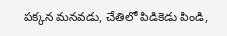పక్కన మనవడు, చేతిలో పిడికెడు పిండి,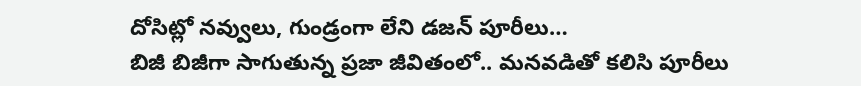దోసిట్లో నవ్వులు, గుండ్రంగా లేని డజన్ పూరీలు…
బిజీ బిజీగా సాగుతున్న ప్రజా జీవితంలో.. మనవడితో కలిసి పూరీలు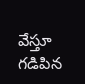వేస్తూ గడిపిన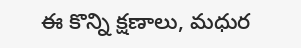ఈ కొన్ని క్షణాలు, మధుర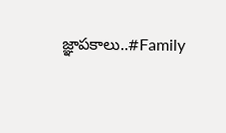జ్ఞాపకాలు..#Family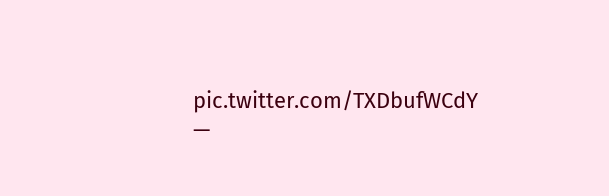pic.twitter.com/TXDbufWCdY
—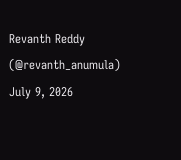Revanth Reddy (@revanth_anumula) July 9, 2026